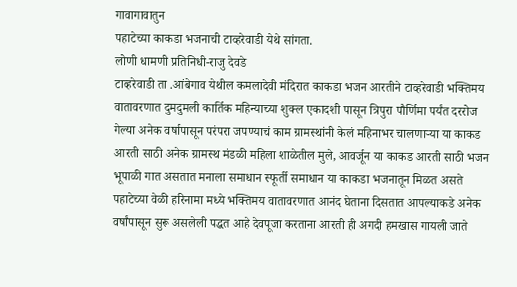गावागावातुन
पहाटेच्या काकडा भजनाची टाव्हरेवाडी येथे सांगता.
लोणी धामणी प्रतिनिधी-राजु देवडे
टाव्हरेवाडी ता .आंबेगाव येथील कमलादेवी मंदिरात काकडा भजन आरतीने टाव्हरेवाडी भक्तिमय वातावरणात दुमदुमली कार्तिक महिन्याच्या शुक्ल एकादशी पासून त्रिपुरा पौर्णिमा पर्यंत दररोज गेल्या अनेक वर्षापासून परंपरा जपण्याचं काम ग्रामस्थांनी केलं महिनाभर चालणाऱ्या या काकड आरती साठी अनेक ग्रामस्थ मंडळी महिला शाळेतील मुले, आवर्जून या काकड आरती साठी भजन भूपाळी गात असतात मनाला समाधान स्फूर्ती समाधान या काकडा भजनातून मिळत असते पहाटेच्या वेळी हरिनामा मध्ये भक्तिमय वातावरणात आनंद घेताना दिसतात आपल्याकडे अनेक वर्षांपासून सुरू असलेली पद्धत आहे देवपूजा करताना आरती ही अगदी हमखास गायली जाते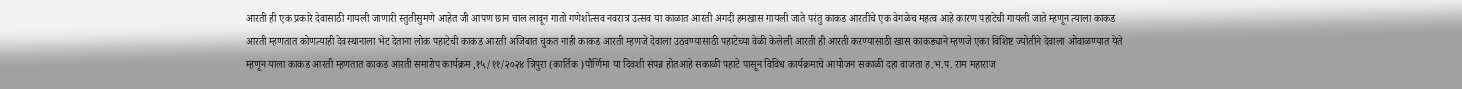आरती ही एक प्रकारे देवासाठी गायली जाणारी स्तुतीसुमणे आहेत जी आपण छान चाल लावून गातो गणेशोत्सव नवरात्र उत्सव या काळात आरती अगदी हमखास गायली जाते परंतु काकड आरतीचे एक वेगळेच महत्व आहे कारण पहाटेची गायली जाते म्हणून त्याला काकड आरती म्हणतात कोणत्याही देवस्थानाला भेट देताना लोक पहाटेची काकड आरती अजिबात चुकत नाही काकड आरती म्हणजे देवाला उठवण्यासाठी पहाटेच्या वेळी केलेली आरती ही आरती करण्यासाठी खास काकड्याने म्हणजे एका विशिष्ट ज्योतीने देवाला ओवाळण्यात येते म्हणून याला काकड आरती म्हणतात काकड आरती समारोप कार्यक्रम ,१५/११/२०२४ त्रिपुरा (कार्तिक )पौर्णिमा या दिवशी संपन्न होतआहे सकाळी पहाटे पासून विविध कार्यक्रमाचे आयोजन सकाळी दहा वाजता ह.भ.प. राम महाराज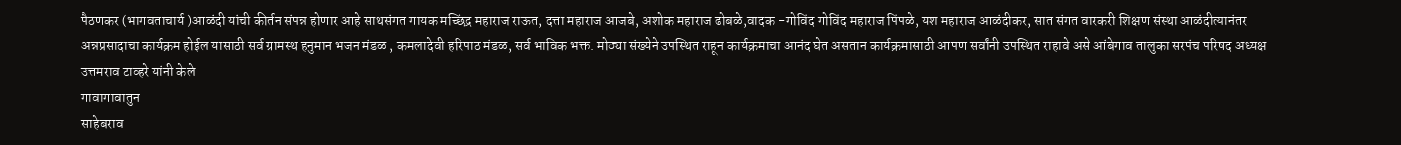पैठणकर (भागवताचार्य )आळंदी यांची कीर्तन संपन्न होणार आहे साथसंगत गायक मच्छिंद्र महाराज राऊत, दत्ता महाराज आजबे, अशोक महाराज ढोबळे,वादक -गोविंद गोविंद महाराज पिंपळे, यश महाराज आळंदीकर, सात संगत वारकरी शिक्षण संस्था आळंदीत्यानंतर अन्नप्रसादाचा कार्यक्रम होईल यासाठी सर्व ग्रामस्थ हनुमान भजन मंडळ , कमलादेवी हरिपाठ मंडळ, सर्व भाविक भक्त. मोठ्या संख्येने उपस्थित राहून कार्यक्रमाचा आनंद घेत असतान कार्यक्रमासाठी आपण सर्वांनी उपस्थित राहावे असे आंबेगाव तालुका सरपंच परिषद अध्यक्ष उत्तमराव टाव्हरे यांनी केले
गावागावातुन
साहेबराव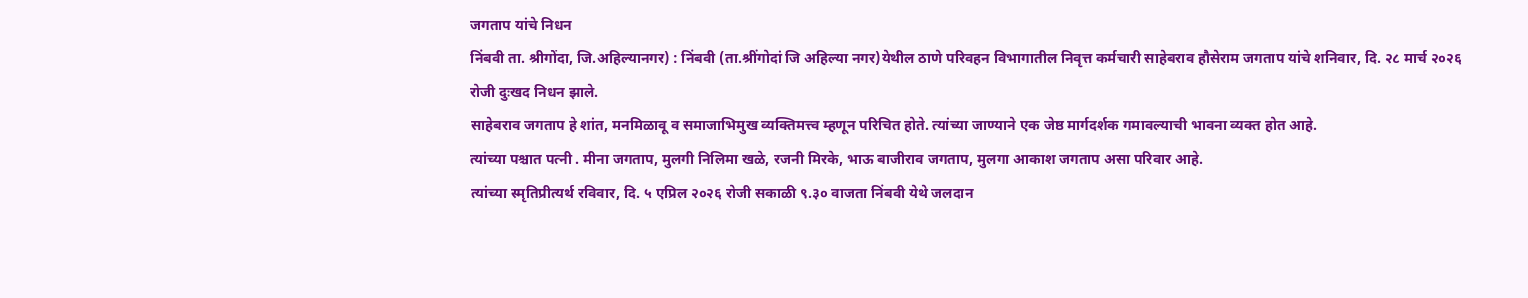जगताप यांचे निधन
निंबवी ता. श्रीगोंदा, जि.अहिल्यानगर) : निंबवी (ता.श्रींगोदां जि अहिल्या नगर)येथील ठाणे परिवहन विभागातील निवृत्त कर्मचारी साहेबराव हौसेराम जगताप यांचे शनिवार, दि. २८ मार्च २०२६ रोजी दुःखद निधन झाले.
साहेबराव जगताप हे शांत, मनमिळावू व समाजाभिमुख व्यक्तिमत्त्व म्हणून परिचित होते. त्यांच्या जाण्याने एक जेष्ठ मार्गदर्शक गमावल्याची भावना व्यक्त होत आहे.
त्यांच्या पश्चात पत्नी . मीना जगताप, मुलगी निलिमा खळे, रजनी मिरके, भाऊ बाजीराव जगताप, मुलगा आकाश जगताप असा परिवार आहे.
त्यांच्या स्मृतिप्रीत्यर्थ रविवार, दि. ५ एप्रिल २०२६ रोजी सकाळी ९.३० वाजता निंबवी येथे जलदान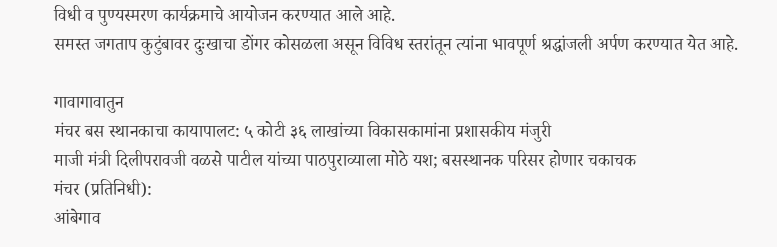विधी व पुण्यस्मरण कार्यक्रमाचे आयोजन करण्यात आले आहे.
समस्त जगताप कुटुंबावर दुःखाचा डोंगर कोसळला असून विविध स्तरांतून त्यांना भावपूर्ण श्रद्धांजली अर्पण करण्यात येत आहे.

गावागावातुन
मंचर बस स्थानकाचा कायापालट: ५ कोटी ३६ लाखांच्या विकासकामांना प्रशासकीय मंजुरी
माजी मंत्री दिलीपरावजी वळसे पाटील यांच्या पाठपुराव्याला मोठे यश; बसस्थानक परिसर होणार चकाचक
मंचर (प्रतिनिधी):
आंबेगाव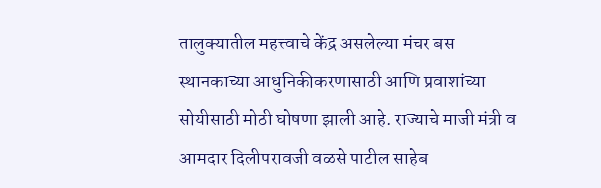तालुक्यातील महत्त्वाचे केंद्र असलेल्या मंचर बस स्थानकाच्या आधुनिकीकरणासाठी आणि प्रवाशांच्या सोयीसाठी मोठी घोषणा झाली आहे. राज्याचे माजी मंत्री व आमदार दिलीपरावजी वळसे पाटील साहेब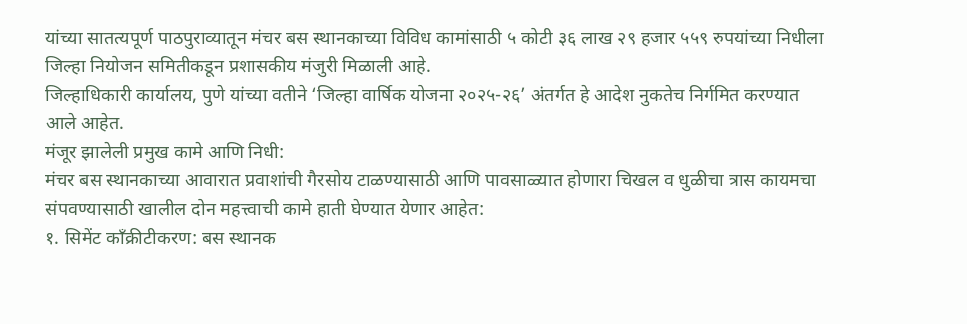यांच्या सातत्यपूर्ण पाठपुराव्यातून मंचर बस स्थानकाच्या विविध कामांसाठी ५ कोटी ३६ लाख २९ हजार ५५९ रुपयांच्या निधीला जिल्हा नियोजन समितीकडून प्रशासकीय मंजुरी मिळाली आहे.
जिल्हाधिकारी कार्यालय, पुणे यांच्या वतीने ‘जिल्हा वार्षिक योजना २०२५-२६’ अंतर्गत हे आदेश नुकतेच निर्गमित करण्यात आले आहेत.
मंजूर झालेली प्रमुख कामे आणि निधी:
मंचर बस स्थानकाच्या आवारात प्रवाशांची गैरसोय टाळण्यासाठी आणि पावसाळ्यात होणारा चिखल व धुळीचा त्रास कायमचा संपवण्यासाठी खालील दोन महत्त्वाची कामे हाती घेण्यात येणार आहेत:
१. सिमेंट काँक्रीटीकरण: बस स्थानक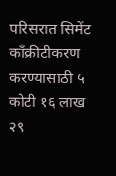परिसरात सिमेंट काँक्रीटीकरण करण्यासाठी ५ कोटी १६ लाख २९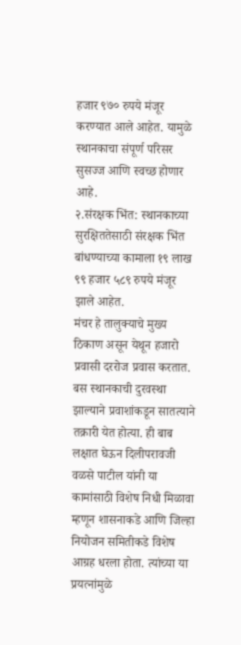हजार ९७० रुपये मंजूर करण्यात आले आहेत. यामुळे स्थानकाचा संपूर्ण परिसर सुसज्ज आणि स्वच्छ होणार आहे.
२.संरक्षक भिंत: स्थानकाच्या सुरक्षिततेसाठी संरक्षक भिंत बांधण्याच्या कामाला १९ लाख ९९ हजार ५८९ रुपये मंजूर झाले आहेत.
मंचर हे तालुक्याचे मुख्य ठिकाण असून येथून हजारो प्रवासी दररोज प्रवास करतात. बस स्थानकाची दुरवस्था झाल्याने प्रवाशांकडून सातत्याने तक्रारी येत होत्या. ही बाब लक्षात घेऊन दिलीपरावजी वळसे पाटील यांनी या कामांसाठी विशेष निधी मिळावा म्हणून शासनाकडे आणि जिल्हा नियोजन समितीकडे विशेष आग्रह धरला होता. त्यांच्या या प्रयत्नांमुळे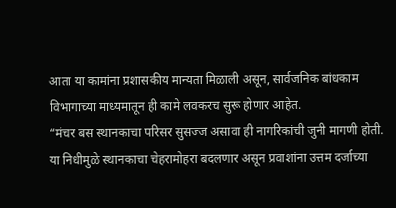आता या कामांना प्रशासकीय मान्यता मिळाली असून, सार्वजनिक बांधकाम विभागाच्या माध्यमातून ही कामे लवकरच सुरू होणार आहेत.
“मंचर बस स्थानकाचा परिसर सुसज्ज असावा ही नागरिकांची जुनी मागणी होती. या निधीमुळे स्थानकाचा चेहरामोहरा बदलणार असून प्रवाशांना उत्तम दर्जाच्या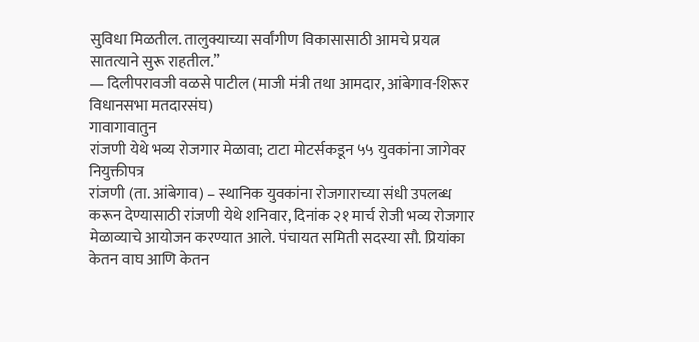सुविधा मिळतील. तालुक्याच्या सर्वांगीण विकासासाठी आमचे प्रयत्न सातत्याने सुरू राहतील.”
— दिलीपरावजी वळसे पाटील (माजी मंत्री तथा आमदार, आंबेगाव-शिरूर विधानसभा मतदारसंघ)
गावागावातुन
रांजणी येथे भव्य रोजगार मेळावा; टाटा मोटर्सकडून ५५ युवकांना जागेवर नियुक्तीपत्र
रांजणी (ता. आंबेगाव) – स्थानिक युवकांना रोजगाराच्या संधी उपलब्ध करून देण्यासाठी रांजणी येथे शनिवार, दिनांक २१ मार्च रोजी भव्य रोजगार मेळाव्याचे आयोजन करण्यात आले. पंचायत समिती सदस्या सौ. प्रियांका केतन वाघ आणि केतन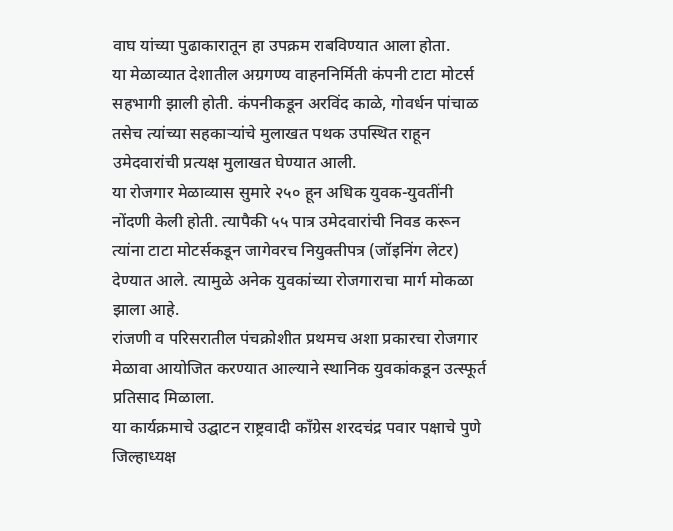वाघ यांच्या पुढाकारातून हा उपक्रम राबविण्यात आला होता.
या मेळाव्यात देशातील अग्रगण्य वाहननिर्मिती कंपनी टाटा मोटर्स सहभागी झाली होती. कंपनीकडून अरविंद काळे, गोवर्धन पांचाळ तसेच त्यांच्या सहकाऱ्यांचे मुलाखत पथक उपस्थित राहून उमेदवारांची प्रत्यक्ष मुलाखत घेण्यात आली.
या रोजगार मेळाव्यास सुमारे २५० हून अधिक युवक-युवतींनी नोंदणी केली होती. त्यापैकी ५५ पात्र उमेदवारांची निवड करून त्यांना टाटा मोटर्सकडून जागेवरच नियुक्तीपत्र (जॉइनिंग लेटर) देण्यात आले. त्यामुळे अनेक युवकांच्या रोजगाराचा मार्ग मोकळा झाला आहे.
रांजणी व परिसरातील पंचक्रोशीत प्रथमच अशा प्रकारचा रोजगार मेळावा आयोजित करण्यात आल्याने स्थानिक युवकांकडून उत्स्फूर्त प्रतिसाद मिळाला.
या कार्यक्रमाचे उद्घाटन राष्ट्रवादी काँग्रेस शरदचंद्र पवार पक्षाचे पुणे जिल्हाध्यक्ष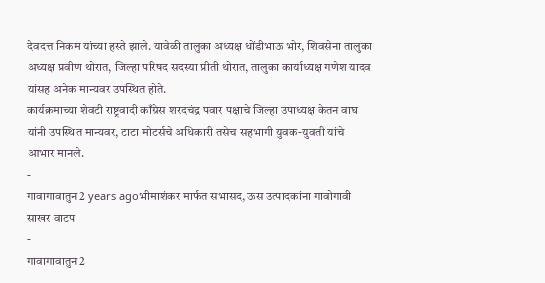देवदत्त निकम यांच्या हस्ते झाले. यावेळी तालुका अध्यक्ष धोंडीभाऊ भोर, शिवसेना तालुका अध्यक्ष प्रवीण थोरात, जिल्हा परिषद सदस्या प्रीती थोरात, तालुका कार्याध्यक्ष गणेश यादव यांसह अनेक मान्यवर उपस्थित होते.
कार्यक्रमाच्या शेवटी राष्ट्रवादी काँग्रेस शरदचंद्र पवार पक्षाचे जिल्हा उपाध्यक्ष केतन वाघ यांनी उपस्थित मान्यवर, टाटा मोटर्सचे अधिकारी तसेच सहभागी युवक-युवती यांचे आभार मानले.
-
गावागावातुन2 years agoभीमाशंकर मार्फत सभासद, ऊस उत्पादकांना गावोगावी साखर वाटप
-
गावागावातुन2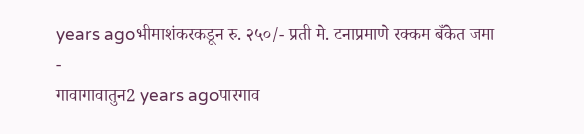years agoभीमाशंकरकडून रु. २५०/- प्रती मे. टनाप्रमाणे रक्कम बँकेत जमा
-
गावागावातुन2 years agoपारगाव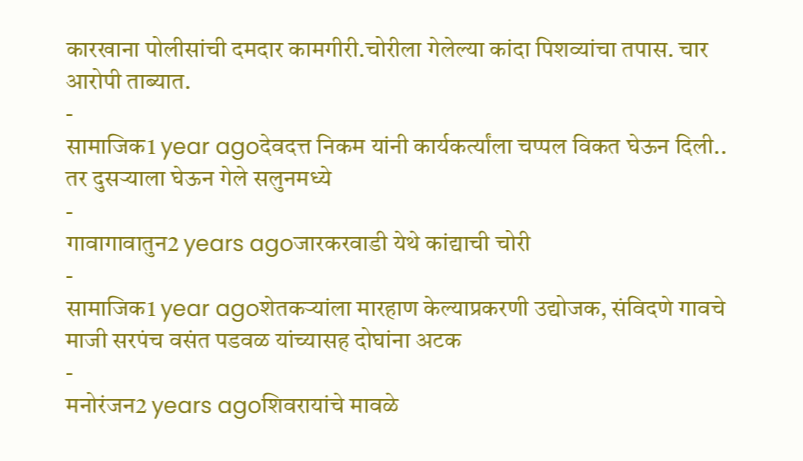कारखाना पोलीसांची दमदार कामगीरी.चोरीला गेलेल्या कांदा पिशव्यांचा तपास. चार आरोपी ताब्यात.
-
सामाजिक1 year agoदेवदत्त निकम यांनी कार्यकर्त्यांला चप्पल विकत घेऊन दिली.. तर दुसऱ्याला घेऊन गेले सलुनमध्ये
-
गावागावातुन2 years agoजारकरवाडी येथे कांद्याची चोरी
-
सामाजिक1 year agoशेतकऱ्यांला मारहाण केल्याप्रकरणी उद्योजक, संविदणे गावचे माजी सरपंच वसंत पडवळ यांच्यासह दोघांना अटक
-
मनोरंजन2 years agoशिवरायांचे मावळे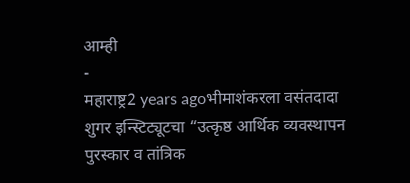आम्ही
-
महाराष्ट्र2 years agoभीमाशंकरला वसंतदादा शुगर इन्स्टिट्यूटचा “उत्कृष्ठ आर्थिक व्यवस्थापन पुरस्कार व तांत्रिक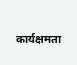कार्यक्षमता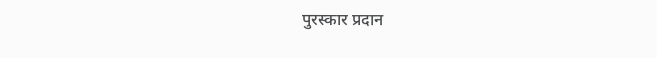पुरस्कार प्रदान